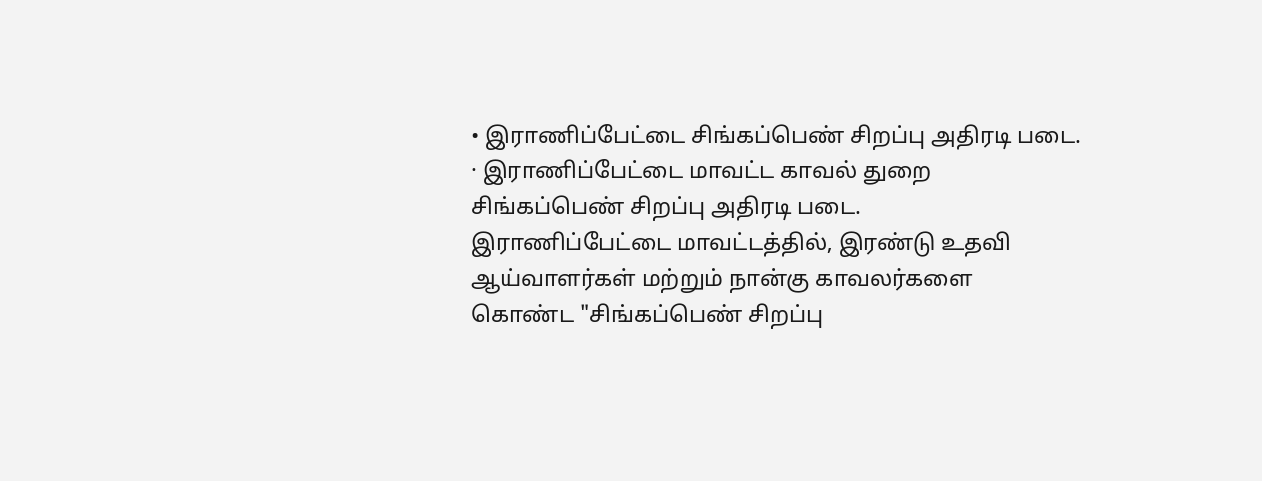• இராணிப்பேட்டை சிங்கப்பெண் சிறப்பு அதிரடி படை.
· இராணிப்பேட்டை மாவட்ட காவல் துறை சிங்கப்பெண் சிறப்பு அதிரடி படை.
இராணிப்பேட்டை மாவட்டத்தில், இரண்டு உதவி ஆய்வாளர்கள் மற்றும் நான்கு காவலர்களை கொண்ட "சிங்கப்பெண் சிறப்பு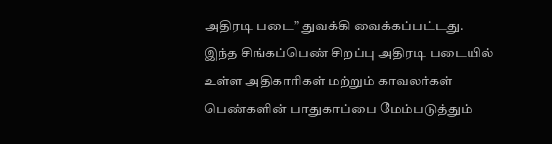அதிரடி படை” துவக்கி வைக்கப்பட்டது.
இந்த சிங்கப்பெண் சிறப்பு அதிரடி படையில் உள்ள அதிகாரிகள் மற்றும் காவலர்கள் பெண்களின் பாதுகாப்பை மேம்படுத்தும்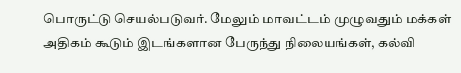பொருட்டு செயல்படுவர். மேலும் மாவட்டம் முழுவதும் மக்கள் அதிகம் கூடும் இடங்களான பேருந்து நிலையங்கள், கல்வி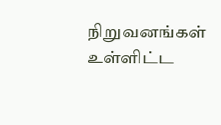நிறுவனங்கள் உள்ளிட்ட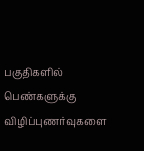பகுதிகளில் பெண்களுக்கு விழிப்புணர்வுகளை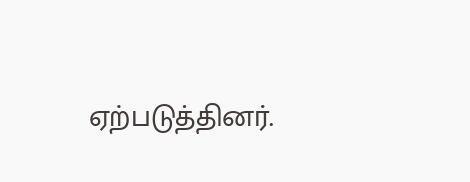ஏற்படுத்தினர்.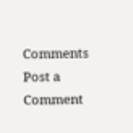Comments
Post a Comment